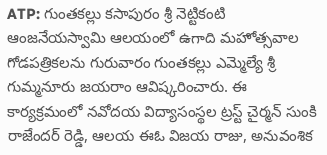ATP: గుంతకల్లు కసాపురం శ్రీ నెట్టికంటి ఆంజనేయస్వామి ఆలయంలో ఉగాది మహోత్సవాల గోడపత్రికలను గురువారం గుంతకల్లు ఎమ్మెల్యే శ్రీ గుమ్మనూరు జయరాం ఆవిష్కరించారు. ఈ కార్యక్రమంలో నవోదయ విద్యాసంస్థల ట్రస్ట్ చైర్మన్ సుంకి రాజేందర్ రెడ్డి, ఆలయ ఈఓ విజయ రాజు, అనువంశిక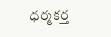ధర్మకర్త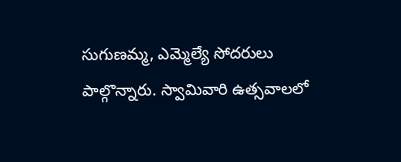సుగుణమ్మ, ఎమ్మెల్యే సోదరులు పాల్గొన్నారు. స్వామివారి ఉత్సవాలలో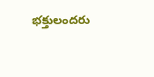భక్తులందరు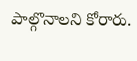పాల్గొనాలని కోరారు.